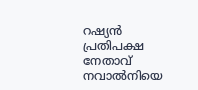റഷ്യൻ പ്രതിപക്ഷ നേതാവ് നവാല്‍നിയെ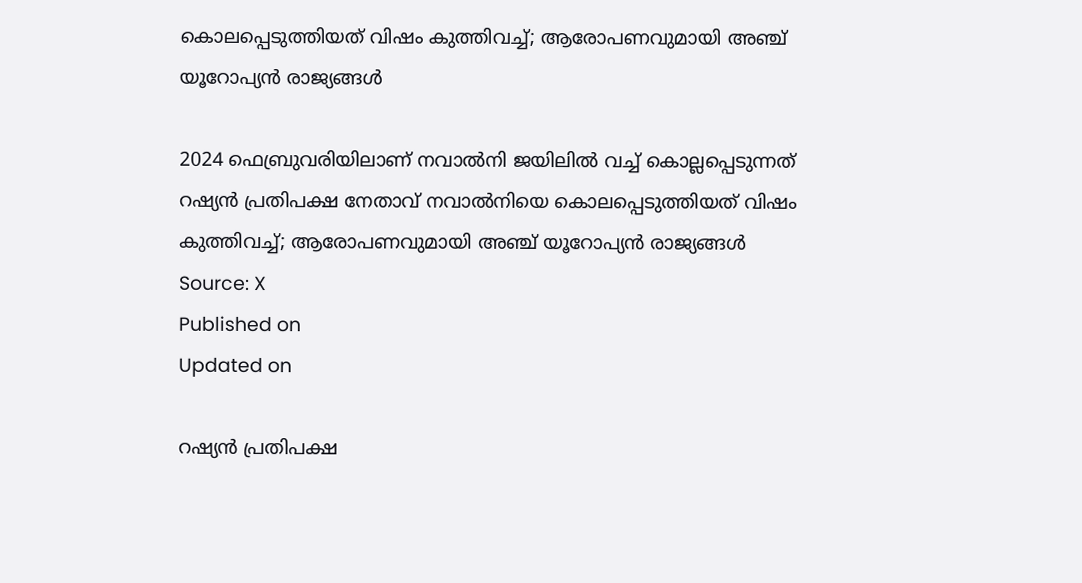കൊലപ്പെടുത്തിയത് വിഷം കുത്തിവച്ച്; ആരോപണവുമായി അഞ്ച് യൂറോപ്യൻ രാജ്യങ്ങൾ

2024 ഫെബ്രുവരിയിലാണ് നവാല്‍നി ജയിലില്‍ വച്ച് കൊല്ലപ്പെടുന്നത്
റഷ്യൻ പ്രതിപക്ഷ നേതാവ് നവാല്‍നിയെ കൊലപ്പെടുത്തിയത് വിഷം കുത്തിവച്ച്; ആരോപണവുമായി അഞ്ച് യൂറോപ്യൻ രാജ്യങ്ങൾ
Source: X
Published on
Updated on

റഷ്യന്‍ പ്രതിപക്ഷ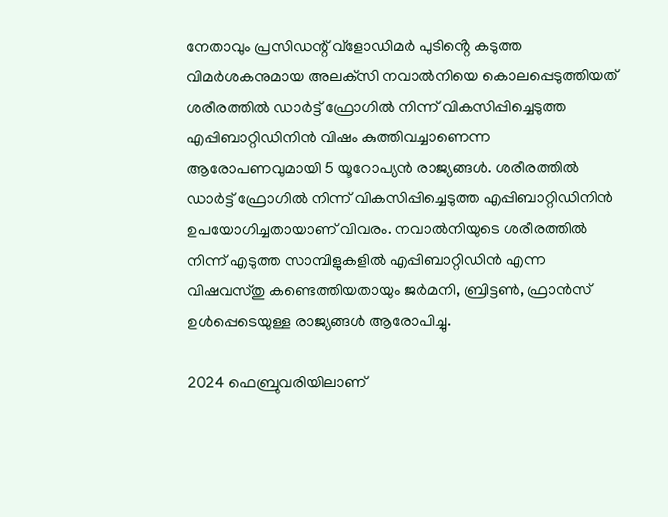നേതാവും പ്രസിഡന്റ് വ്‌ളോഡിമര്‍ പുടിൻ്റെ കടുത്ത വിമര്‍ശകനുമായ അലക്‌സി നവാല്‍നിയെ കൊലപ്പെടുത്തിയത് ശരീരത്തില്‍ ഡാര്‍ട്ട് ഫ്രോഗില്‍ നിന്ന് വികസിപ്പിച്ചെടുത്ത എപ്പിബാറ്റിഡിനിൻ വിഷം കുത്തിവച്ചാണെന്ന ആരോപണവുമായി 5 യൂറോപ്യന്‍ രാജ്യങ്ങള്‍. ശരീരത്തില്‍ ഡാര്‍ട്ട് ഫ്രോഗില്‍ നിന്ന് വികസിപ്പിച്ചെടുത്ത എപ്പിബാറ്റിഡിനിൻ ഉപയോഗിച്ചതായാണ് വിവരം. നവാല്‍നിയുടെ ശരീരത്തില്‍ നിന്ന് എടുത്ത സാമ്പിളുകളില്‍ എപ്പിബാറ്റിഡിന്‍ എന്ന വിഷവസ്തു കണ്ടെത്തിയതായും ജര്‍മനി, ബ്രിട്ടണ്‍, ഫ്രാന്‍സ് ഉൾപ്പെടെയുള്ള രാജ്യങ്ങള്‍ ആരോപിച്ചു.

2024 ഫെബ്രുവരിയിലാണ്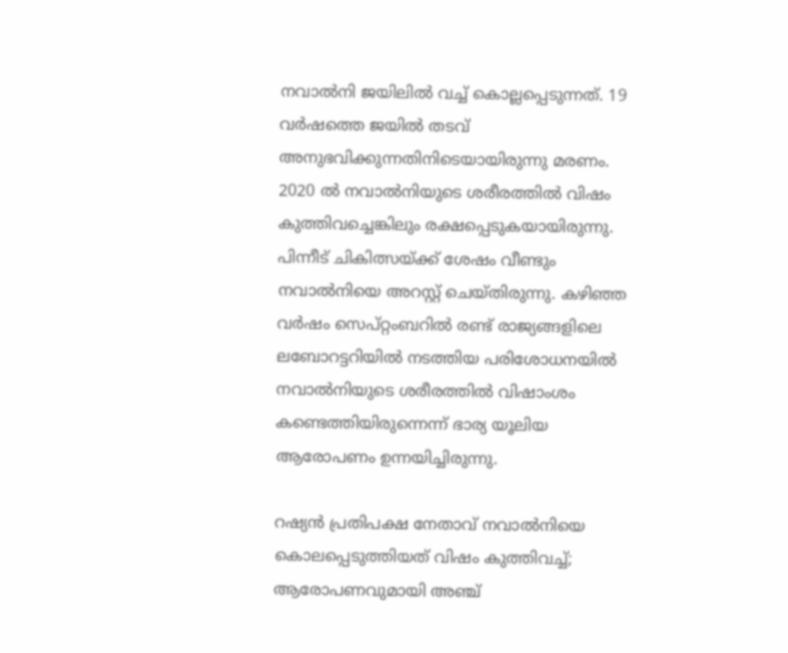നവാല്‍നി ജയിലില്‍ വച്ച് കൊല്ലപ്പെടുന്നത്. 19 വർഷത്തെ ജയിൽ തടവ് അനുഭവിക്കുന്നതിനിടെയായിരുന്നു മരണം. 2020 ല്‍ നവാല്‍നിയുടെ ശരീരത്തില്‍ വിഷം കുത്തിവച്ചെങ്കിലും രക്ഷപ്പെടുകയായിരുന്നു. പിന്നീട് ചികിത്സയ്ക്ക് ശേഷം വീണ്ടും നവാൽനിയെ അറസ്റ്റ് ചെയ്തിരുന്നു. കഴിഞ്ഞ വര്‍ഷം സെപ്റ്റംബറില്‍ രണ്ട് രാജ്യങ്ങളിലെ ലബോറട്ടറിയില്‍ നടത്തിയ പരിശോധനയില്‍ നവാല്‍നിയുടെ ശരീരത്തില്‍ വിഷാംശം കണ്ടെത്തിയിരുന്നെന്ന് ഭാര്യ യൂലിയ ആരോപണം ഉന്നയിച്ചിരുന്നു.

റഷ്യൻ പ്രതിപക്ഷ നേതാവ് നവാല്‍നിയെ കൊലപ്പെടുത്തിയത് വിഷം കുത്തിവച്ച്; ആരോപണവുമായി അഞ്ച്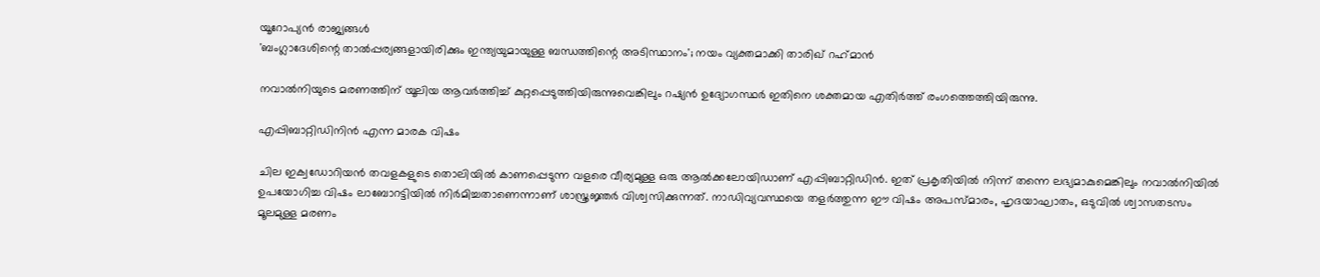യൂറോപ്യൻ രാജ്യങ്ങൾ
'ബംഗ്ലാദേശിന്റെ താല്‍പ്പര്യങ്ങളായിരിക്കും ഇന്ത്യയുമായുള്ള ബന്ധത്തിന്റെ അടിസ്ഥാനം'; നയം വ്യക്തമാക്കി താരിഖ് റഹ്‌മാന്‍

നവാൽനിയുടെ മരണത്തിന് യൂലിയ ആവർത്തിച്ച് കുറ്റപ്പെടുത്തിയിരുന്നുവെങ്കിലും റഷ്യൻ ഉദ്യോഗസ്ഥർ ഇതിനെ ശക്തമായ എതിർത്ത് രംഗത്തെത്തിയിരുന്നു.

എപ്പിബാറ്റിഡിനിൻ എന്ന മാരക വിഷം

ചില ഇക്വഡോറിയൻ തവളകളുടെ തൊലിയിൽ കാണപ്പെടുന്ന വളരെ വീര്യമുള്ള ഒരു ആൽക്കലോയിഡാണ് എപ്പിബാറ്റിഡിൻ. ഇത് പ്രകൃതിയിൽ നിന്ന് തന്നെ ലഭ്യമാകുമെങ്കിലും നവാൽനിയിൽ ഉപയോഗിച്ച വിഷം ലാബോറട്ടിയിൽ നിർമിച്ചതാണെന്നാണ് ശാസ്ത്രജ്ഞർ വിശ്വസിക്കുന്നത്. നാഡിവ്യവസ്ഥയെ തളർത്തുന്ന ഈ വിഷം അപസ്മാരം, ഹൃദയാഘാതം, ഒടുവിൽ ശ്വാസതടസം മൂലമുള്ള മരണം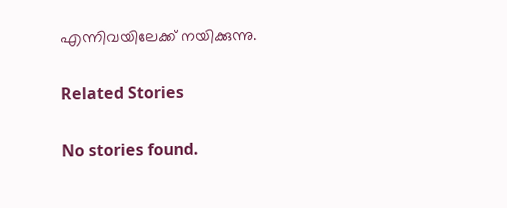എന്നിവയിലേക്ക് നയിക്കുന്നു.

Related Stories

No stories found.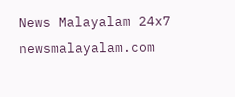News Malayalam 24x7
newsmalayalam.com